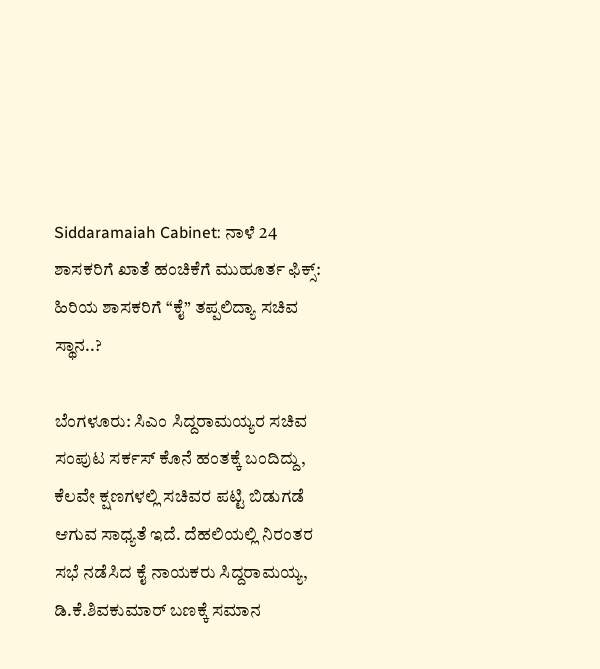Siddaramaiah Cabinet: ನಾಳೆ 24 ಶಾಸಕರಿಗೆ ಖಾತೆ ಹಂಚಿಕೆಗೆ ಮುಹೂರ್ತ ಫಿಕ್ಸ್: ಹಿರಿಯ ಶಾಸಕರಿಗೆ “ಕೈ” ತಪ್ಪಲಿದ್ಯಾ ಸಚಿವ ಸ್ಥಾನ..?

ಬೆಂಗಳೂರು: ಸಿಎಂ ಸಿದ್ದರಾಮಯ್ಯರ ಸಚಿವ ಸಂಪುಟ ಸರ್ಕಸ್ ಕೊನೆ ಹಂತಕ್ಕೆ ಬಂದಿದ್ದು, ಕೆಲವೇ ಕ್ಷಣಗಳಲ್ಲಿ ಸಚಿವರ ಪಟ್ಟಿ ಬಿಡುಗಡೆ ಆಗುವ ಸಾಧ್ಯತೆ ಇದೆ. ದೆಹಲಿಯಲ್ಲಿ ನಿರಂತರ ಸಭೆ ನಡೆಸಿದ ಕೈ ನಾಯಕರು ಸಿದ್ದರಾಮಯ್ಯ, ಡಿ.ಕೆ.ಶಿವಕುಮಾರ್ ಬಣಕ್ಕೆ ಸಮಾನ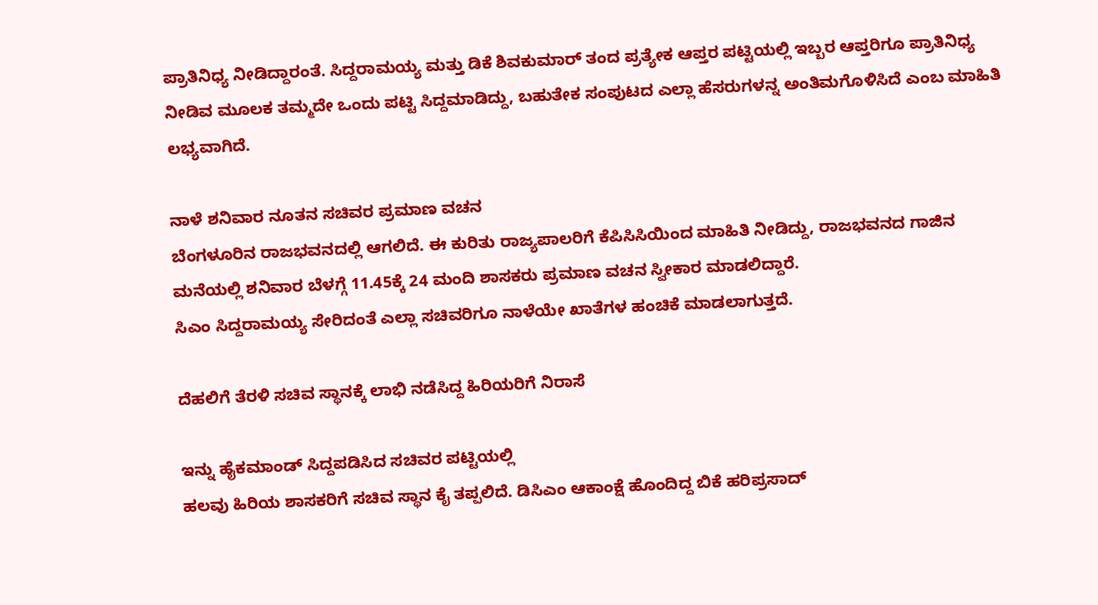ಪ್ರಾತಿನಿಧ್ಯ ನೀಡಿದ್ದಾರಂತೆ. ಸಿದ್ದರಾಮಯ್ಯ ಮತ್ತು ಡಿಕೆ ಶಿವಕುಮಾರ್ ತಂದ ಪ್ರತ್ಯೇಕ ಆಪ್ತರ ಪಟ್ಟಿಯಲ್ಲಿ ಇಬ್ಬರ ಆಪ್ತರಿಗೂ ಪ್ರಾತಿನಿಧ್ಯ ನೀಡಿವ ಮೂಲಕ ತಮ್ಮದೇ ಒಂದು ಪಟ್ಟಿ ಸಿದ್ದಮಾಡಿದ್ದು, ಬಹುತೇಕ ಸಂಪುಟದ ಎಲ್ಲಾ ಹೆಸರುಗಳನ್ನ ಅಂತಿಮಗೊಳಿಸಿದೆ ಎಂಬ ಮಾಹಿತಿ ಲಭ್ಯವಾಗಿದೆ.

ನಾಳೆ ಶನಿವಾರ ನೂತನ ಸಚಿವರ ಪ್ರಮಾಣ ವಚನ
ಬೆಂಗಳೂರಿನ ರಾಜಭವನದಲ್ಲಿ ಆಗಲಿದೆ. ಈ ಕುರಿತು ರಾಜ್ಯಪಾಲರಿಗೆ ಕೆಪಿಸಿಸಿಯಿಂದ ಮಾಹಿತಿ ನೀಡಿದ್ದು, ರಾಜಭವನದ ಗಾಜಿನ ಮನೆಯಲ್ಲಿ ಶನಿವಾರ ಬೆಳಗ್ಗೆ 11.45ಕ್ಕೆ 24 ಮಂದಿ‌ ಶಾಸಕರು ಪ್ರಮಾಣ ವಚನ ಸ್ವೀಕಾರ ಮಾಡಲಿದ್ದಾರೆ.
ಸಿಎಂ ಸಿದ್ದರಾಮಯ್ಯ ಸೇರಿದಂತೆ ಎಲ್ಲಾ ಸಚಿವರಿಗೂ ನಾಳೆಯೇ ಖಾತೆಗಳ ಹಂಚಿಕೆ ಮಾಡಲಾಗುತ್ತದೆ.

ದೆಹಲಿಗೆ ತೆರಳಿ ಸಚಿವ ಸ್ಥಾನಕ್ಕೆ ಲಾಭಿ ನಡೆಸಿದ್ದ ಹಿರಿಯರಿಗೆ ನಿರಾಸೆ

ಇನ್ನು ಹೈಕಮಾಂಡ್ ಸಿದ್ದಪಡಿಸಿದ ಸಚಿವರ ಪಟ್ಟಿಯಲ್ಲಿ
ಹಲವು ಹಿರಿಯ ಶಾಸಕರಿಗೆ ಸಚಿವ ಸ್ಥಾನ ಕೈ ತಪ್ಪಲಿದೆ. ಡಿಸಿಎಂ ಆಕಾಂಕ್ಷೆ ಹೊಂದಿದ್ದ ಬಿಕೆ ಹರಿಪ್ರಸಾದ್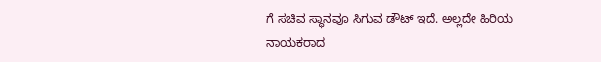ಗೆ ಸಚಿವ ಸ್ಥಾನವೂ ಸಿಗುವ ಡೌಟ್ ಇದೆ. ಅಲ್ಲದೇ ಹಿರಿಯ ನಾಯಕರಾದ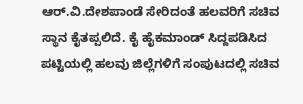ಆರ್.ವಿ.ದೇಶಪಾಂಡೆ ಸೇರಿದಂತೆ ಹಲವರಿಗೆ ಸಚಿವ ಸ್ಥಾನ ಕೈತಪ್ಪಲಿದೆ. ಕೈ ಹೈಕಮಾಂಡ್ ಸಿದ್ದಪಡಿಸಿದ ಪಟ್ಟಿಯಲ್ಲಿ ಹಲವು ಜಿಲ್ಲೆಗಳಿಗೆ ಸಂಪುಟದಲ್ಲಿ ಸಚಿವ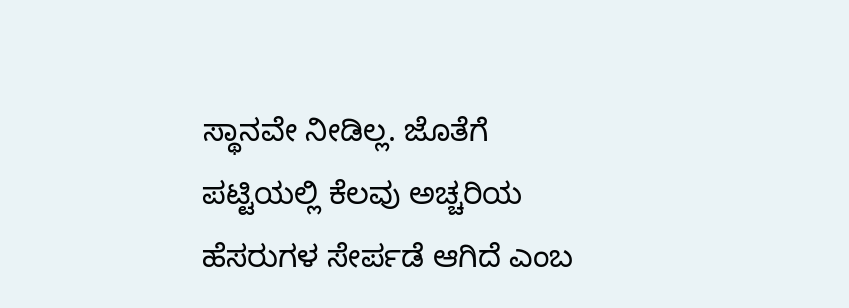ಸ್ಥಾನವೇ ನೀಡಿಲ್ಲ. ಜೊತೆಗೆ ಪಟ್ಟಿಯಲ್ಲಿ ಕೆಲವು ಅಚ್ಚರಿಯ ಹೆಸರುಗಳ ಸೇರ್ಪಡೆ ಆಗಿದೆ ಎಂಬ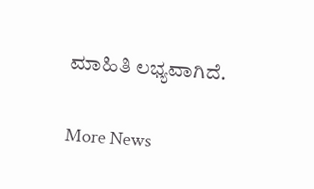ಮಾಹಿತಿ ಲಭ್ಯವಾಗಿದೆ.

More News